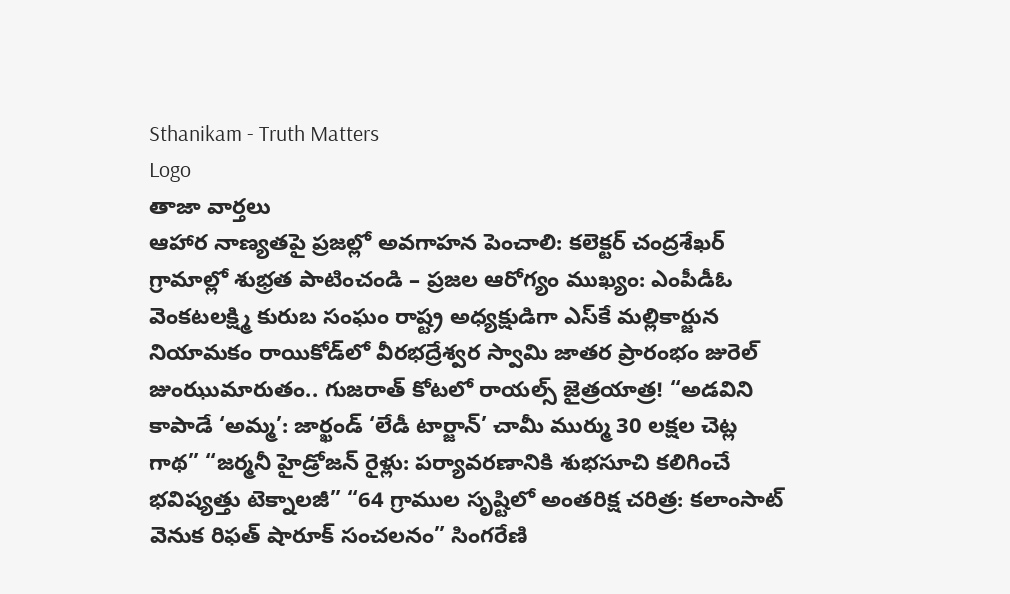Sthanikam - Truth Matters
Logo
తాజా వార్తలు
ఆహార నాణ్యతపై ప్రజల్లో అవగాహన పెంచాలి: కలెక్టర్ చంద్రశేఖర్ గ్రామాల్లో శుభ్రత పాటించండి – ప్రజల ఆరోగ్యం ముఖ్యం: ఎంపీడీఓ వెంకటలక్ష్మి కురుబ సంఘం రాష్ట్ర అధ్యక్షుడిగా ఎస్‌కే మల్లికార్జున నియామకం రాయికోడ్‌లో వీరభద్రేశ్వర స్వామి జాతర ప్రారంభం జురెల్ జుంఝుమారుతం.. గుజరాత్ కోటలో రాయల్స్ జైత్రయాత్ర! “అడవిని కాపాడే ‘అమ్మ’: జార్ఖండ్ ‘లేడీ టార్జాన్’ చామీ ముర్ము 30 లక్షల చెట్ల గాథ” “జర్మనీ హైడ్రోజన్ రైళ్లు: పర్యావరణానికి శుభసూచి కలిగించే భవిష్యత్తు టెక్నాలజీ” “64 గ్రాముల సృష్టిలో అంతరిక్ష చరిత్ర: కలాంసాట్ వెనుక రిఫత్ షారూక్ సంచలనం” సింగరేణి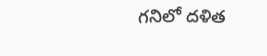గనిలో దళిత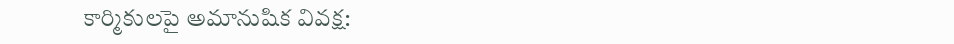కార్మికులపై అమానుషిక వివక్ష: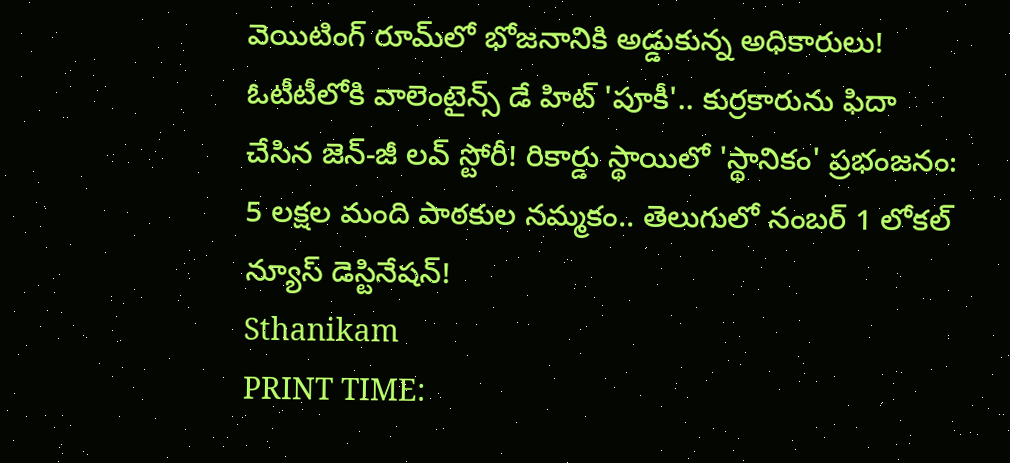వెయిటింగ్ రూమ్‌లో భోజనానికి అడ్డుకున్న అధికారులు! ఓటీటీలోకి వాలెంటైన్స్ డే హిట్ 'పూకీ'.. కుర్రకారును ఫిదా చేసిన జెన్-జీ లవ్ స్టోరీ! రికార్డు స్థాయిలో 'స్థానికం' ప్రభంజనం: 5 లక్షల మంది పాఠకుల నమ్మకం.. తెలుగులో నంబర్ 1 లోకల్ న్యూస్ డెస్టినేషన్!
Sthanikam
PRINT TIME: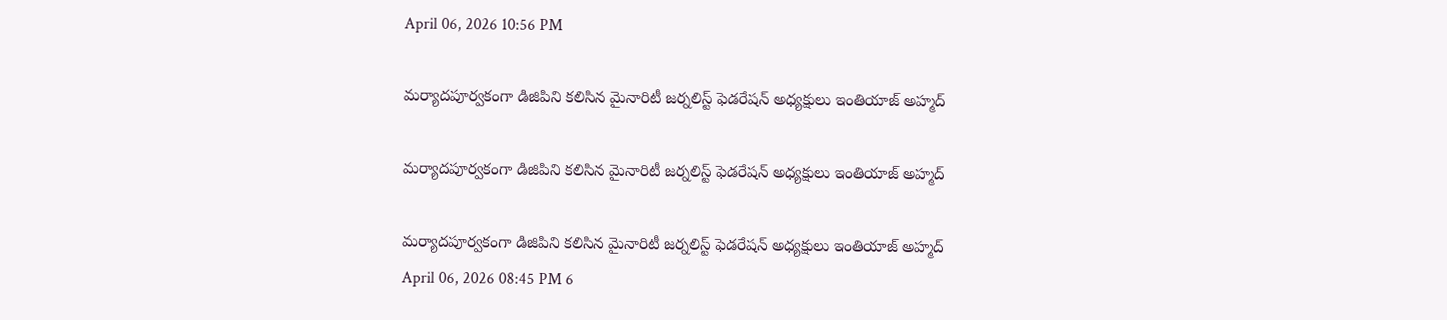April 06, 2026 10:56 PM

మర్యాదపూర్వకంగా డిజిపిని కలిసిన మైనారిటీ జర్నలిస్ట్ ఫెడరేషన్ అధ్యక్షులు ఇంతియాజ్ అహ్మద్

మర్యాదపూర్వకంగా డిజిపిని కలిసిన మైనారిటీ జర్నలిస్ట్ ఫెడరేషన్ అధ్యక్షులు ఇంతియాజ్ అహ్మద్

మర్యాదపూర్వకంగా డిజిపిని కలిసిన మైనారిటీ జర్నలిస్ట్ ఫెడరేషన్ అధ్యక్షులు ఇంతియాజ్ అహ్మద్
April 06, 2026 08:45 PM 6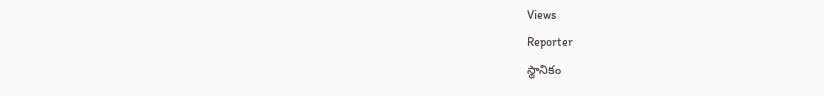Views
Reporter
స్థానికం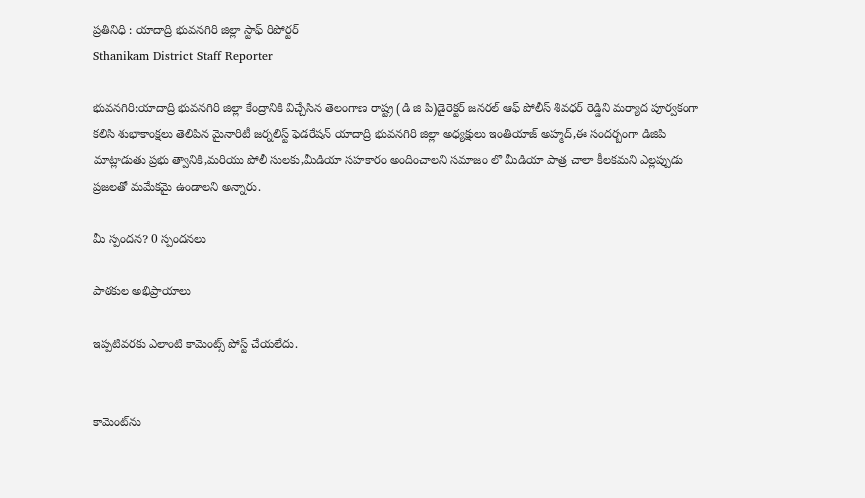ప్రతినిధి : యాదాద్రి భువనగిరి జిల్లా స్టాఫ్ రిపోర్టర్
Sthanikam District Staff Reporter

భువనగిరి:యాదాద్రి భువనగిరి జిల్లా కేంద్రానికి విచ్చేసిన తెలంగాణ రాష్ట్ర (డి జి పి)డైరెక్టర్ జనరల్ ఆఫ్ పోలీస్ శివధర్ రెడ్డిని మర్యాద పూర్వకంగా కలిసి శుభాకాంక్షలు తెలిపిన మైనారిటీ జర్నలిస్ట్ ఫెడరేషన్ యాదాద్రి భువనగిరి జిల్లా అధ్యక్షులు ఇంతియాజ్ అహ్మద్,ఈ సందర్బంగా డిజిపి మాట్లాడుతు ప్రభు త్వానికి,మరియు పోలీ సులకు,మీడియా సహకారం అందించాలని సమాజం లొ మీడియా పాత్ర చాలా కీలకమని ఎల్లప్పుడు ప్రజలతో మమేకమై ఉండాలని అన్నారు.

మీ స్పందన? 0 స్పందనలు

పాఠకుల అభిప్రాయాలు

ఇప్పటివరకు ఎలాంటి కామెంట్స్ పోస్ట్ చేయలేదు.


కామెంట్‌ను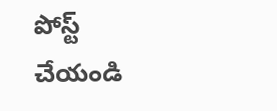పోస్ట్ చేయండి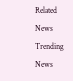Related News
Trending News